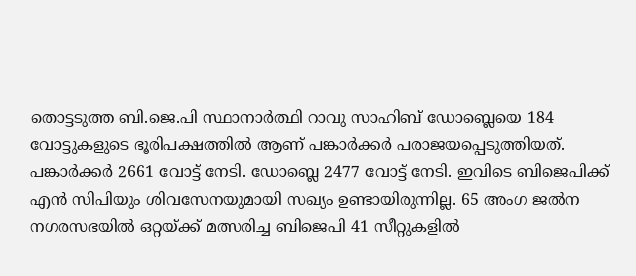തൊട്ടടുത്ത ബി.ജെ.പി സ്ഥാനാർത്ഥി റാവു സാഹിബ് ഡോബ്ലെയെ 184
വോട്ടുകളുടെ ഭൂരിപക്ഷത്തിൽ ആണ് പങ്കാർക്കർ പരാജയപ്പെടുത്തിയത്.
പങ്കാർക്കർ 2661 വോട്ട് നേടി. ഡോബ്ലെ 2477 വോട്ട് നേടി. ഇവിടെ ബിജെപിക്ക് എൻ സിപിയും ശിവസേനയുമായി സഖ്യം ഉണ്ടായിരുന്നില്ല. 65 അംഗ ജൽന നഗരസഭയിൽ ഒറ്റയ്ക്ക് മത്സരിച്ച ബിജെപി 41 സീറ്റുകളിൽ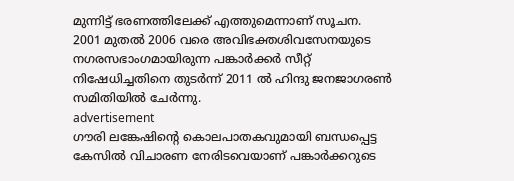മുന്നിട്ട് ഭരണത്തിലേക്ക് എത്തുമെന്നാണ് സൂചന.
2001 മുതൽ 2006 വരെ അവിഭക്തശിവസേനയുടെ നഗരസഭാംഗമായിരുന്ന പങ്കാർക്കർ സീറ്റ് നിഷേധിച്ചതിനെ തുടർന്ന് 2011 ൽ ഹിന്ദു ജനജാഗരൺ സമിതിയിൽ ചേർന്നു.
advertisement
ഗൗരി ലങ്കേഷിന്റെ കൊലപാതകവുമായി ബന്ധപ്പെട്ട കേസിൽ വിചാരണ നേരിടവെയാണ് പങ്കാർക്കറുടെ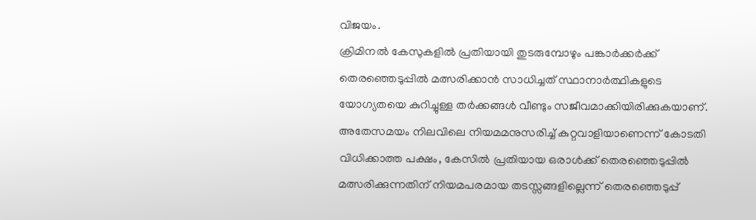വിജയം.
ക്രിമിനൽ കേസുകളിൽ പ്രതിയായി തുടരുമ്പോഴും പങ്കാർക്കർക്ക് തെരഞ്ഞെടുപ്പിൽ മത്സരിക്കാൻ സാധിച്ചത് സ്ഥാനാർത്ഥികളുടെ യോഗ്യതയെ കുറിച്ചുള്ള തർക്കങ്ങൾ വീണ്ടും സജീവമാക്കിയിരിക്കുകയാണ്. അതേസമയം നിലവിലെ നിയമമനുസരിച്ച് കുറ്റവാളിയാണെന്ന് കോടതി വിധിക്കാത്ത പക്ഷം, കേസിൽ പ്രതിയായ ഒരാൾക്ക് തെരഞ്ഞെടുപ്പിൽ മത്സരിക്കുന്നതിന് നിയമപരമായ തടസ്സങ്ങളില്ലെന്ന് തെരഞ്ഞെടുപ്പ്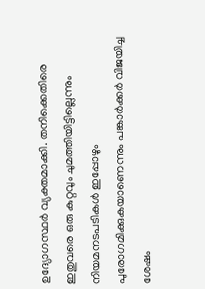ഉദ്യോഗസ്ഥർ വ്യക്തമാക്കി. തനിക്കെതിരെ ഇതുവരെ ഒരു കുറ്റവും ചുമത്തിയിട്ടില്ലെന്നും നിയമനടപടികൾ ഇപ്പോഴും പുരോഗമിക്കുകയാണെന്നും പങ്കാർക്കർ വിജയിച്ച ശേഷം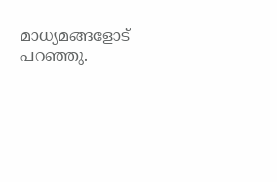മാധ്യമങ്ങളോട് പറഞ്ഞു.